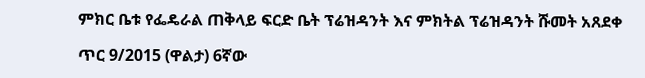ምክር ቤቱ የፌዴራል ጠቅላይ ፍርድ ቤት ፕሬዝዳንት እና ምክትል ፕሬዝዳንት ሹመት አጸደቀ

ጥር 9/2015 (ዋልታ) 6ኛው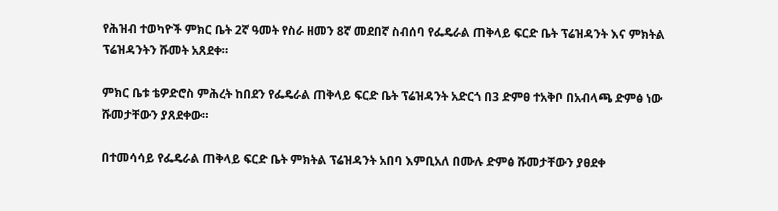የሕዝብ ተወካዮች ምክር ቤት 2ኛ ዓመት የስራ ዘመን 8ኛ መደበኛ ስብሰባ የፌዴራል ጠቅላይ ፍርድ ቤት ፕሬዝዳንት እና ምክትል ፕሬዝዳንትን ሹመት አጸደቀ።

ምክር ቤቱ ቴዎድሮስ ምሕረት ከበደን የፌዴራል ጠቅላይ ፍርድ ቤት ፕሬዝዳንት አድርጎ በ3 ድምፀ ተአቅቦ በአብላጫ ድምፅ ነው ሹመታቸውን ያጸደቀው።

በተመሳሳይ የፌዴራል ጠቅላይ ፍርድ ቤት ምክትል ፕሬዝዳንት አበባ እምቢአለ በሙሉ ድምፅ ሹመታቸውን ያፀደቀ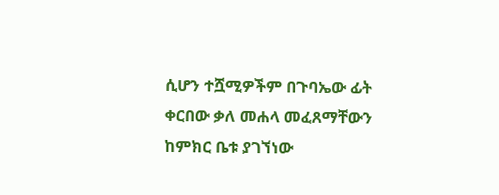ሲሆን ተሿሚዎችም በጉባኤው ፊት ቀርበው ቃለ መሐላ መፈጸማቸውን ከምክር ቤቱ ያገኘነው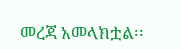መረጃ አመላክቷል፡፡